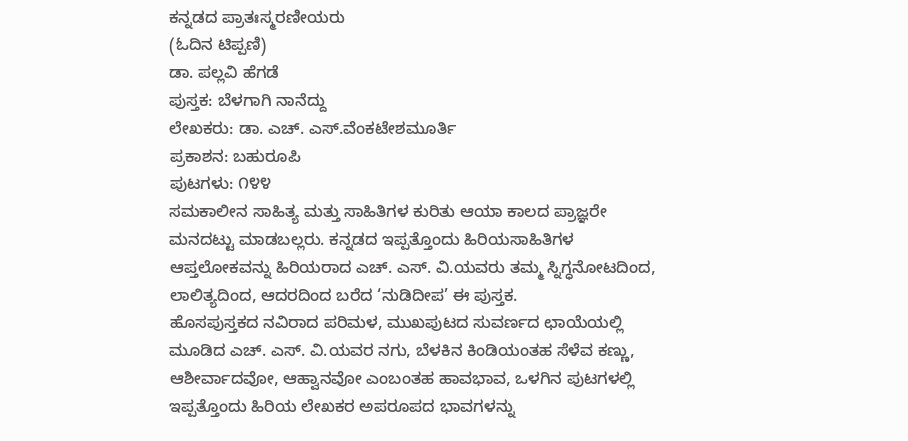ಕನ್ನಡದ ಪ್ರಾತಃಸ್ಮರಣೀಯರು
(ಓದಿನ ಟಿಪ್ಪಣಿ)
ಡಾ. ಪಲ್ಲವಿ ಹೆಗಡೆ
ಪುಸ್ತಕ: ಬೆಳಗಾಗಿ ನಾನೆದ್ದು
ಲೇಖಕರು: ಡಾ. ಎಚ್. ಎಸ್.ವೆಂಕಟೇಶಮೂರ್ತಿ
ಪ್ರಕಾಶನ: ಬಹುರೂಪಿ
ಪುಟಗಳು: ೧೪೪
ಸಮಕಾಲೀನ ಸಾಹಿತ್ಯ ಮತ್ತು ಸಾಹಿತಿಗಳ ಕುರಿತು ಆಯಾ ಕಾಲದ ಪ್ರಾಜ್ಞರೇ ಮನದಟ್ಟು ಮಾಡಬಲ್ಲರು. ಕನ್ನಡದ ಇಪ್ಪತ್ತೊಂದು ಹಿರಿಯಸಾಹಿತಿಗಳ ಆಪ್ತಲೋಕವನ್ನು ಹಿರಿಯರಾದ ಎಚ್. ಎಸ್. ವಿ.ಯವರು ತಮ್ಮ ಸ್ನಿಗ್ಧನೋಟದಿಂದ, ಲಾಲಿತ್ಯದಿಂದ, ಆದರದಿಂದ ಬರೆದ ‘ನುಡಿದೀಪ’ ಈ ಪುಸ್ತಕ.
ಹೊಸಪುಸ್ತಕದ ನವಿರಾದ ಪರಿಮಳ, ಮುಖಪುಟದ ಸುವರ್ಣದ ಛಾಯೆಯಲ್ಲಿ ಮೂಡಿದ ಎಚ್. ಎಸ್. ವಿ.ಯವರ ನಗು, ಬೆಳಕಿನ ಕಿಂಡಿಯಂತಹ ಸೆಳೆವ ಕಣ್ಣು, ಆಶೀರ್ವಾದವೋ, ಆಹ್ವಾನವೋ ಎಂಬಂತಹ ಹಾವಭಾವ, ಒಳಗಿನ ಪುಟಗಳಲ್ಲಿ ಇಪ್ಪತ್ತೊಂದು ಹಿರಿಯ ಲೇಖಕರ ಅಪರೂಪದ ಭಾವಗಳನ್ನು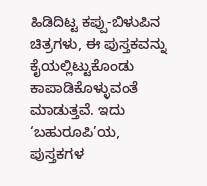ಹಿಡಿದಿಟ್ಟ ಕಪ್ಪು-ಬಿಳುಪಿನ ಚಿತ್ರಗಳು, ಈ ಪುಸ್ತಕವನ್ನು ಕೈಯಲ್ಲಿಟ್ಟುಕೊಂಡು ಕಾಪಾಡಿಕೊಳ್ಳುವಂತೆ ಮಾಡುತ್ತವೆ. ಇದು ‘ಬಹುರೂಪಿ’ಯ, ಪುಸ್ತಕಗಳ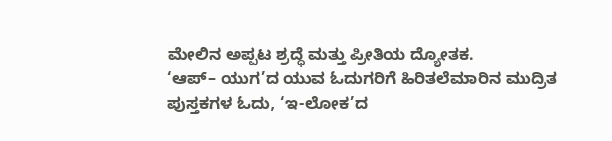ಮೇಲಿನ ಅಪ್ಪಟ ಶ್ರದ್ಧೆ ಮತ್ತು ಪ್ರೀತಿಯ ದ್ಯೋತಕ.
‘ಆಪ್– ಯುಗ’ದ ಯುವ ಓದುಗರಿಗೆ ಹಿರಿತಲೆಮಾರಿನ ಮುದ್ರಿತ ಪುಸ್ತಕಗಳ ಓದು, ‘ಇ-ಲೋಕ’ದ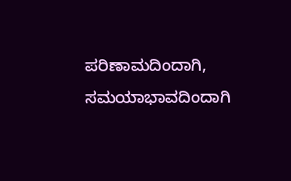ಪರಿಣಾಮದಿಂದಾಗಿ, ಸಮಯಾಭಾವದಿಂದಾಗಿ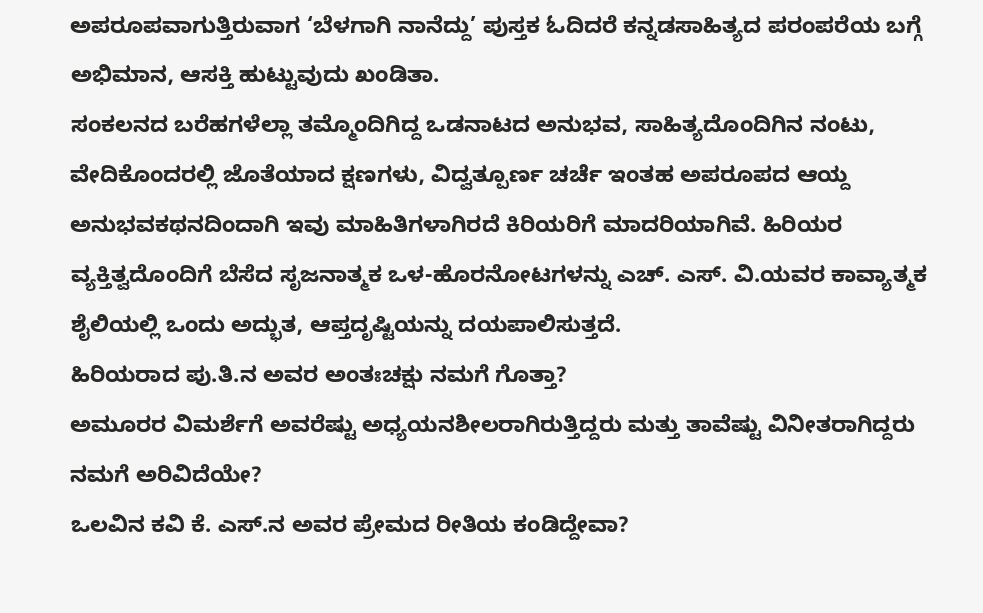ಅಪರೂಪವಾಗುತ್ತಿರುವಾಗ ‘ಬೆಳಗಾಗಿ ನಾನೆದ್ದು’ ಪುಸ್ತಕ ಓದಿದರೆ ಕನ್ನಡಸಾಹಿತ್ಯದ ಪರಂಪರೆಯ ಬಗ್ಗೆ ಅಭಿಮಾನ, ಆಸಕ್ತಿ ಹುಟ್ಟುವುದು ಖಂಡಿತಾ.
ಸಂಕಲನದ ಬರೆಹಗಳೆಲ್ಲಾ ತಮ್ಮೊಂದಿಗಿದ್ದ ಒಡನಾಟದ ಅನುಭವ, ಸಾಹಿತ್ಯದೊಂದಿಗಿನ ನಂಟು, ವೇದಿಕೊಂದರಲ್ಲಿ ಜೊತೆಯಾದ ಕ್ಷಣಗಳು, ವಿದ್ವತ್ಪೂರ್ಣ ಚರ್ಚೆ ಇಂತಹ ಅಪರೂಪದ ಆಯ್ದ ಅನುಭವಕಥನದಿಂದಾಗಿ ಇವು ಮಾಹಿತಿಗಳಾಗಿರದೆ ಕಿರಿಯರಿಗೆ ಮಾದರಿಯಾಗಿವೆ. ಹಿರಿಯರ ವ್ಯಕ್ತಿತ್ವದೊಂದಿಗೆ ಬೆಸೆದ ಸೃಜನಾತ್ಮಕ ಒಳ-ಹೊರನೋಟಗಳನ್ನು ಎಚ್. ಎಸ್. ವಿ.ಯವರ ಕಾವ್ಯಾತ್ಮಕ ಶೈಲಿಯಲ್ಲಿ ಒಂದು ಅದ್ಭುತ, ಆಪ್ತದೃಷ್ಟಿಯನ್ನು ದಯಪಾಲಿಸುತ್ತದೆ.
ಹಿರಿಯರಾದ ಪು.ತಿ.ನ ಅವರ ಅಂತಃಚಕ್ಷು ನಮಗೆ ಗೊತ್ತಾ?
ಅಮೂರರ ವಿಮರ್ಶೆಗೆ ಅವರೆಷ್ಟು ಅಧ್ಯಯನಶೀಲರಾಗಿರುತ್ತಿದ್ದರು ಮತ್ತು ತಾವೆಷ್ಟು ವಿನೀತರಾಗಿದ್ದರು ನಮಗೆ ಅರಿವಿದೆಯೇ?
ಒಲವಿನ ಕವಿ ಕೆ. ಎಸ್.ನ ಅವರ ಪ್ರೇಮದ ರೀತಿಯ ಕಂಡಿದ್ದೇವಾ?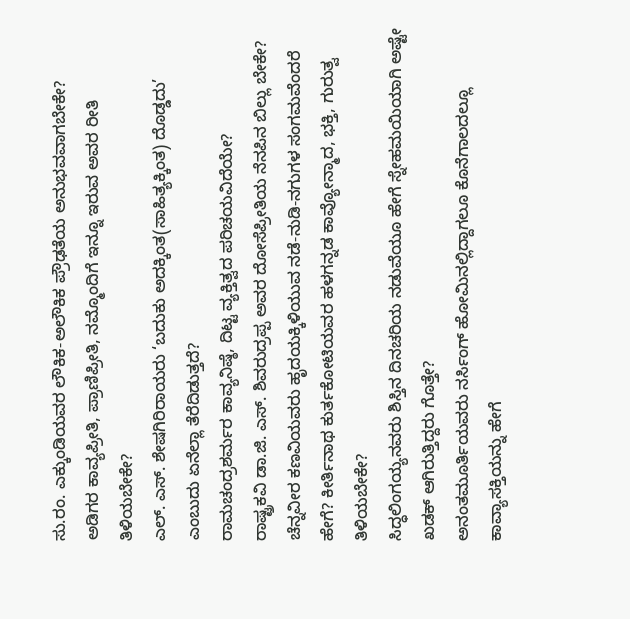ಸು.ರಂ. ಎಕ್ಕುಂಡಿಯವರ ಲೌಕಿಕ-ಅಲೌಕಿಕ ಪ್ರೌಢತೆಯ ಅನುಭವವಾಗಬೇಕೇ?
ಅಡಿಗರ ಕಾವ್ಯಪ್ರೀತಿ, ಪ್ರಾಣಿಪ್ರೀತಿ, ನಮ್ಮೊಂದಿಗೆ ಇನ್ನೂ ಇರುವ ಅವರ ರೀತಿ ತಿಳಿಯಬೇಕೇ?
ಎಲ್. ಎಸ್. ಶೇಷಗಿರಿರಾಯರು ‘ಬದುಕು ಅದಕ್ಕಿಂತ(ಸಾಹಿತ್ಯಕ್ಕಿಂತ) ದೊಡ್ಡದು’ ಎಂಬುದು ಏನೆಲ್ಲಾ ತೆರೆದಿಡುತ್ತದೆ?
ರಾಮಚಂದ್ರಶರ್ಮರ ಕಾವ್ಯನಿಷ್ಠೆ, ದಿಟ್ಟ ವ್ಯಕ್ತಿತ್ವದ ಪರಿಚಯವಿದೆಯೇ?
ರಾಷ್ಟ್ರಕವಿ ಡಾ.ಜಿ. ಎಸ್. ಶಿವರುದ್ರಪ್ಪ ಅವರ ದೋಸೆಪ್ರೀತಿಯ ನೆನಪಿನ ಬಿಲ್ಲು ಬೇಕೇ?
ಚೆನ್ನವೀರ ಕಣವಿಯವರು ಹೃದಯಕ್ಕಿಳಿಯುವ ನಡೆ-ನುಡಿ-ನಗುಗಳ ಸಂಗಮವೆಂದರೆ ಹೇಗೆ? ಕೀರ್ತಿನಾಥ ಕುರ್ತಕೋಟಿಯವರ ಹಳಗನ್ನಡ ಕಾವ್ಯೋನ್ಮಾದ, ಭಕ್ತಿ, ಗುರುತ್ವ ತಿಳಿಯಬೇಕೇ?
ಸಿದ್ಧಲಿಂಗಯ್ಯನವರು ಶಿಸ್ತಿನ ದಿನಚರಿಯ ನಡುವೆಯೂ ಹೇಗೆ ಸ್ನೇಹಮಯಿಯಾಗಿ ಅಷ್ಟೇ ಖಡಕ್ ಆಗಿರುತ್ತಿದ್ದರು ಗೊತ್ತೇ?
ಅನಂತಮೂರ್ತಿಯವರು ನರ್ಸಿಂಗ್ ಹೋಮಿನಲ್ಲಿದ್ದಾಗಲೂ ಕೊನೆಗಾಲದಲ್ಲೂ ಕಾವ್ಯಾಸಕ್ತಿಯನ್ನು ಹೇಗೆ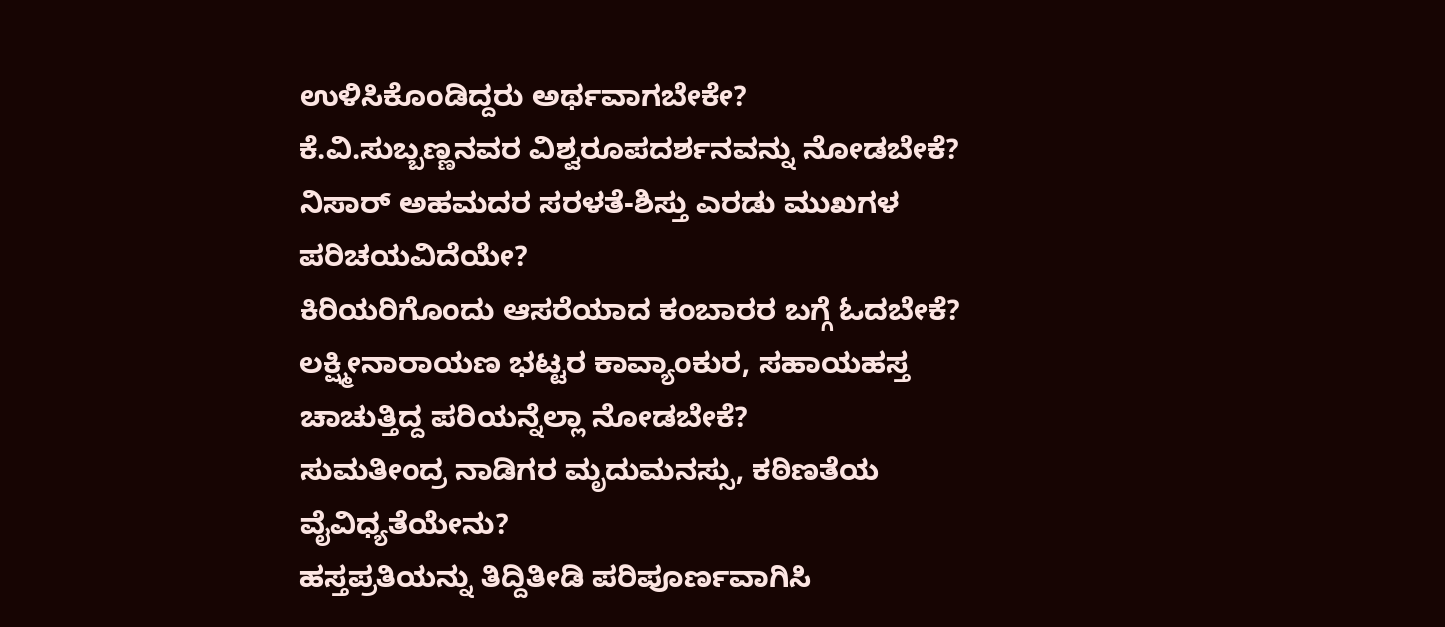ಉಳಿಸಿಕೊಂಡಿದ್ದರು ಅರ್ಥವಾಗಬೇಕೇ?
ಕೆ.ವಿ.ಸುಬ್ಬಣ್ಣನವರ ವಿಶ್ವರೂಪದರ್ಶನವನ್ನು ನೋಡಬೇಕೆ?
ನಿಸಾರ್ ಅಹಮದರ ಸರಳತೆ-ಶಿಸ್ತು ಎರಡು ಮುಖಗಳ ಪರಿಚಯವಿದೆಯೇ?
ಕಿರಿಯರಿಗೊಂದು ಆಸರೆಯಾದ ಕಂಬಾರರ ಬಗ್ಗೆ ಓದಬೇಕೆ?
ಲಕ್ಷ್ಮೀನಾರಾಯಣ ಭಟ್ಟರ ಕಾವ್ಯಾಂಕುರ, ಸಹಾಯಹಸ್ತ ಚಾಚುತ್ತಿದ್ದ ಪರಿಯನ್ನೆಲ್ಲಾ ನೋಡಬೇಕೆ?
ಸುಮತೀಂದ್ರ ನಾಡಿಗರ ಮೃದುಮನಸ್ಸು, ಕಠಿಣತೆಯ ವೈವಿಧ್ಯತೆಯೇನು?
ಹಸ್ತಪ್ರತಿಯನ್ನು ತಿದ್ದಿತೀಡಿ ಪರಿಪೂರ್ಣವಾಗಿಸಿ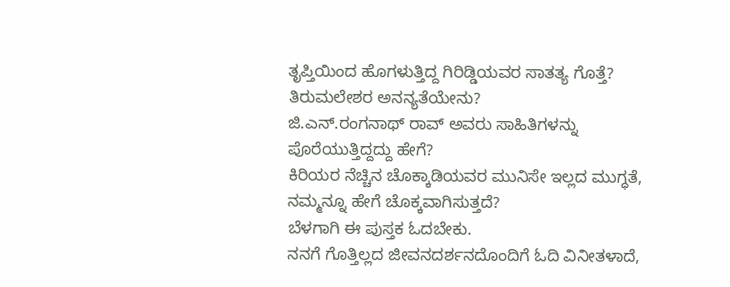ತೃಪ್ತಿಯಿಂದ ಹೊಗಳುತ್ತಿದ್ದ ಗಿರಿಡ್ಡಿಯವರ ಸಾತತ್ಯ ಗೊತ್ತೆ?
ತಿರುಮಲೇಶರ ಅನನ್ಯತೆಯೇನು?
ಜಿ.ಎನ್.ರಂಗನಾಥ್ ರಾವ್ ಅವರು ಸಾಹಿತಿಗಳನ್ನು ಪೊರೆಯುತ್ತಿದ್ದದ್ದು ಹೇಗೆ?
ಕಿರಿಯರ ನೆಚ್ಚಿನ ಚೊಕ್ಕಾಡಿಯವರ ಮುನಿಸೇ ಇಲ್ಲದ ಮುಗ್ಧತೆ, ನಮ್ಮನ್ನೂ ಹೇಗೆ ಚೊಕ್ಕವಾಗಿಸುತ್ತದೆ?
ಬೆಳಗಾಗಿ ಈ ಪುಸ್ತಕ ಓದಬೇಕು.
ನನಗೆ ಗೊತ್ತಿಲ್ಲದ ಜೀವನದರ್ಶನದೊಂದಿಗೆ ಓದಿ ವಿನೀತಳಾದೆ,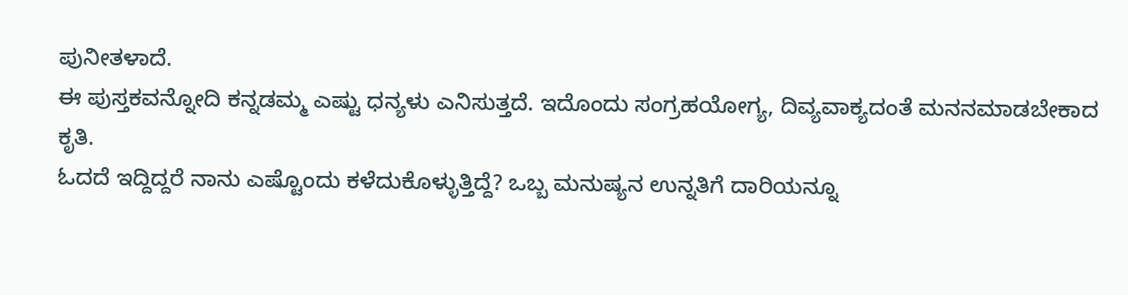ಪುನೀತಳಾದೆ.
ಈ ಪುಸ್ತಕವನ್ನೋದಿ ಕನ್ನಡಮ್ಮ ಎಷ್ಟು ಧನ್ಯಳು ಎನಿಸುತ್ತದೆ. ಇದೊಂದು ಸಂಗ್ರಹಯೋಗ್ಯ, ದಿವ್ಯವಾಕ್ಯದಂತೆ ಮನನಮಾಡಬೇಕಾದ ಕೃತಿ.
ಓದದೆ ಇದ್ದಿದ್ದರೆ ನಾನು ಎಷ್ಟೊಂದು ಕಳೆದುಕೊಳ್ಳುತ್ತಿದ್ದೆ? ಒಬ್ಬ ಮನುಷ್ಯನ ಉನ್ನತಿಗೆ ದಾರಿಯನ್ನೂ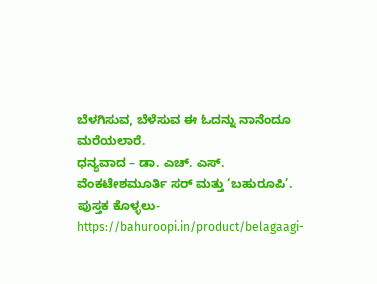ಬೆಳಗಿಸುವ, ಬೆಳೆಸುವ ಈ ಓದನ್ನು ನಾನೆಂದೂ ಮರೆಯಲಾರೆ.
ಧನ್ಯವಾದ – ಡಾ. ಎಚ್. ಎಸ್. ವೆಂಕಟೇಶಮೂರ್ತಿ ಸರ್ ಮತ್ತು ‘ಬಹುರೂಪಿ’.
ಪುಸ್ತಕ ಕೊಳ್ಳಲು-
https://bahuroopi.in/product/belagaagi-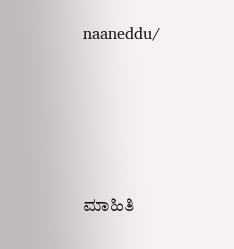naaneddu/





ಮಾಹಿತಿ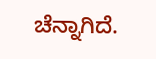ಚೆನ್ನಾಗಿದೆ.